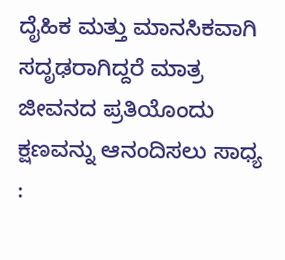ದೈಹಿಕ ಮತ್ತು ಮಾನಸಿಕವಾಗಿ ಸದೃಢರಾಗಿದ್ದರೆ ಮಾತ್ರ ಜೀವನದ ಪ್ರತಿಯೊಂದು ಕ್ಷಣವನ್ನು ಆನಂದಿಸಲು ಸಾಧ್ಯ :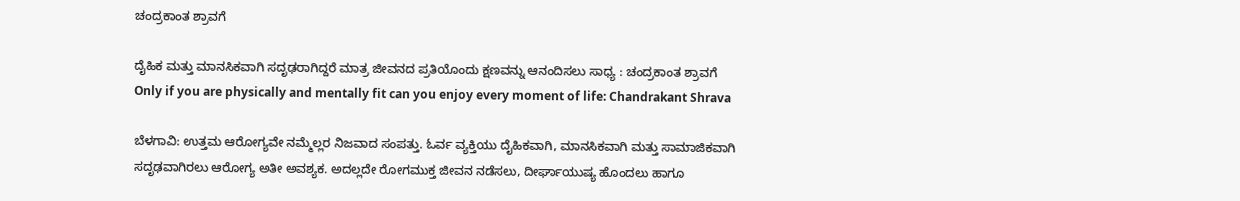ಚಂದ್ರಕಾಂತ ಶ್ರಾವಗೆ

ದೈಹಿಕ ಮತ್ತು ಮಾನಸಿಕವಾಗಿ ಸದೃಢರಾಗಿದ್ದರೆ ಮಾತ್ರ ಜೀವನದ ಪ್ರತಿಯೊಂದು ಕ್ಷಣವನ್ನು ಆನಂದಿಸಲು ಸಾಧ್ಯ : ಚಂದ್ರಕಾಂತ ಶ್ರಾವಗೆ Only if you are physically and mentally fit can you enjoy every moment of life: Chandrakant Shrava

ಬೆಳಗಾವಿ: ಉತ್ತಮ ಆರೋಗ್ಯವೇ ನಮ್ಮೆಲ್ಲರ ನಿಜವಾದ ಸಂಪತ್ತು. ಓರ್ವ ವ್ಯಕ್ತಿಯು ದೈಹಿಕವಾಗಿ, ಮಾನಸಿಕವಾಗಿ ಮತ್ತು ಸಾಮಾಜಿಕವಾಗಿ ಸದೃಢವಾಗಿರಲು ಆರೋಗ್ಯ ಅತೀ ಅವಶ್ಯಕ. ಅದಲ್ಲದೇ ರೋಗಮುಕ್ತ ಜೀವನ ನಡೆಸಲು, ದೀರ್ಘಾಯುಷ್ಯ ಹೊಂದಲು ಹಾಗೂ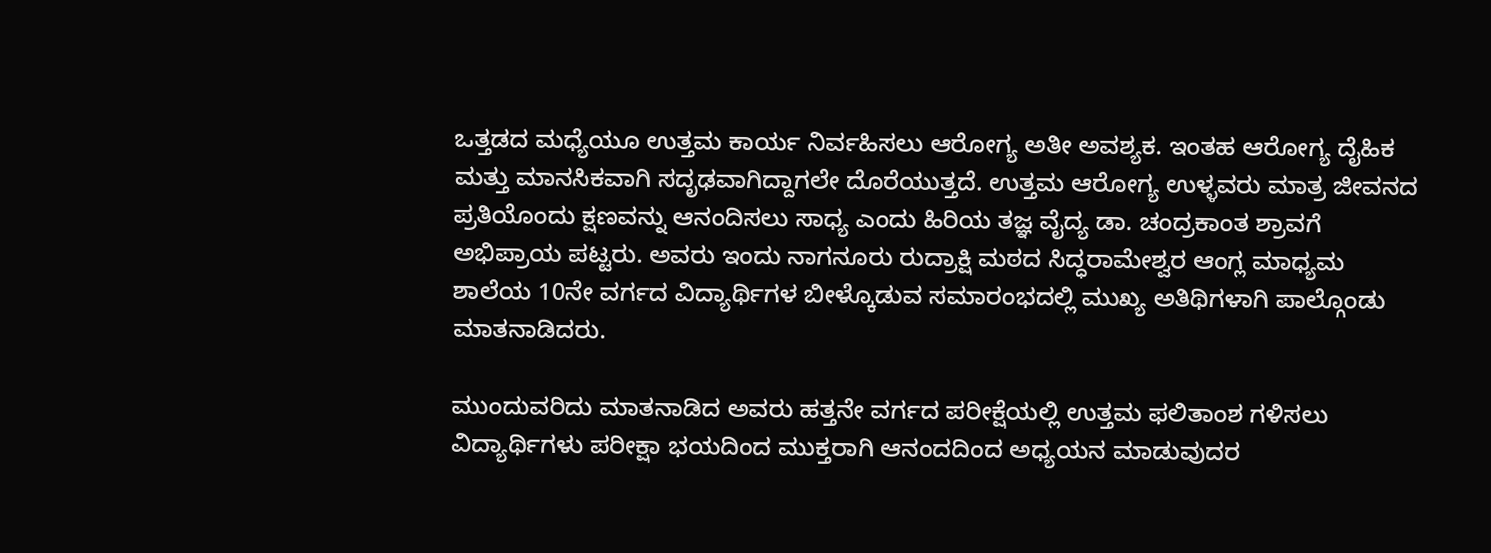ಒತ್ತಡದ ಮಧ್ಯೆಯೂ ಉತ್ತಮ ಕಾರ್ಯ ನಿರ್ವಹಿಸಲು ಆರೋಗ್ಯ ಅತೀ ಅವಶ್ಯಕ. ಇಂತಹ ಆರೋಗ್ಯ ದೈಹಿಕ ಮತ್ತು ಮಾನಸಿಕವಾಗಿ ಸದೃಢವಾಗಿದ್ದಾಗಲೇ ದೊರೆಯುತ್ತದೆ. ಉತ್ತಮ ಆರೋಗ್ಯ ಉಳ್ಳವರು ಮಾತ್ರ ಜೀವನದ ಪ್ರತಿಯೊಂದು ಕ್ಷಣವನ್ನು ಆನಂದಿಸಲು ಸಾಧ್ಯ ಎಂದು ಹಿರಿಯ ತಜ್ಞ ವೈದ್ಯ ಡಾ. ಚಂದ್ರಕಾಂತ ಶ್ರಾವಗೆ ಅಭಿಪ್ರಾಯ ಪಟ್ಟರು. ಅವರು ಇಂದು ನಾಗನೂರು ರುದ್ರಾಕ್ಷಿ ಮಠದ ಸಿದ್ಧರಾಮೇಶ್ವರ ಆಂಗ್ಲ ಮಾಧ್ಯಮ ಶಾಲೆಯ 10ನೇ ವರ್ಗದ ವಿದ್ಯಾರ್ಥಿಗಳ ಬೀಳ್ಕೊಡುವ ಸಮಾರಂಭದಲ್ಲಿ ಮುಖ್ಯ ಅತಿಥಿಗಳಾಗಿ ಪಾಲ್ಗೊಂಡು ಮಾತನಾಡಿದರು.

ಮುಂದುವರಿದು ಮಾತನಾಡಿದ ಅವರು ಹತ್ತನೇ ವರ್ಗದ ಪರೀಕ್ಷೆಯಲ್ಲಿ ಉತ್ತಮ ಫಲಿತಾಂಶ ಗಳಿಸಲು ವಿದ್ಯಾರ್ಥಿಗಳು ಪರೀಕ್ಷಾ ಭಯದಿಂದ ಮುಕ್ತರಾಗಿ ಆನಂದದಿಂದ ಅಧ್ಯಯನ ಮಾಡುವುದರ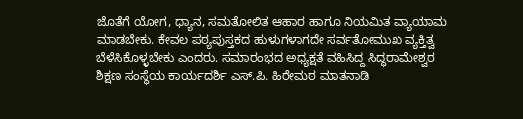ಜೊತೆಗೆ ಯೋಗ, ಧ್ಯಾನ, ಸಮತೋಲಿತ ಆಹಾರ ಹಾಗೂ ನಿಯಮಿತ ವ್ಯಾಯಾಮ ಮಾಡಬೇಕು. ಕೇವಲ ಪಠ್ಯಪುಸ್ತಕದ ಹುಳುಗಳಾಗದೇ ಸರ್ವತೋಮುಖ ವ್ಯಕ್ತಿತ್ವ ಬೆಳೆಸಿಕೊಳ್ಳಬೇಕು ಎಂದರು. ಸಮಾರಂಭದ ಅಧ್ಯಕ್ಷತೆ ವಹಿಸಿದ್ದ ಸಿದ್ಧರಾಮೇಶ್ವರ ಶಿಕ್ಷಣ ಸಂಸ್ಥೆಯ ಕಾರ್ಯದರ್ಶಿ ಎಸ್‌.ಪಿ. ಹಿರೇಮಠ ಮಾತನಾಡಿ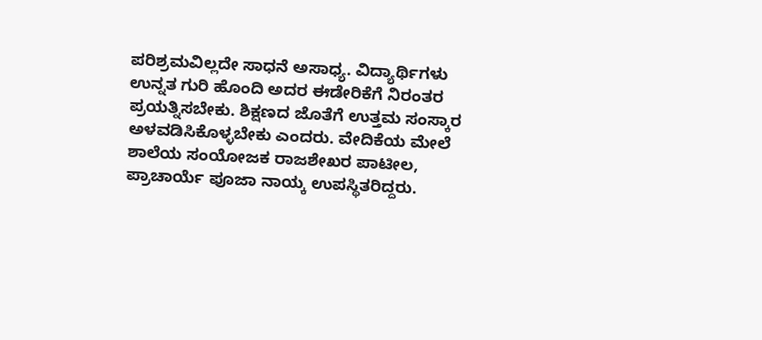ಪರಿಶ್ರಮವಿಲ್ಲದೇ ಸಾಧನೆ ಅಸಾಧ್ಯ. ವಿದ್ಯಾರ್ಥಿಗಳು ಉನ್ನತ ಗುರಿ ಹೊಂದಿ ಅದರ ಈಡೇರಿಕೆಗೆ ನಿರಂತರ ಪ್ರಯತ್ನಿಸಬೇಕು. ಶಿಕ್ಷಣದ ಜೊತೆಗೆ ಉತ್ತಮ ಸಂಸ್ಕಾರ ಅಳವಡಿಸಿಕೊಳ್ಳಬೇಕು ಎಂದರು. ವೇದಿಕೆಯ ಮೇಲೆ ಶಾಲೆಯ ಸಂಯೋಜಕ ರಾಜಶೇಖರ ಪಾಟೀಲ, ಪ್ರಾಚಾರ್ಯೆ ಪೂಜಾ ನಾಯ್ಕ ಉಪಸ್ಥಿತರಿದ್ದರು.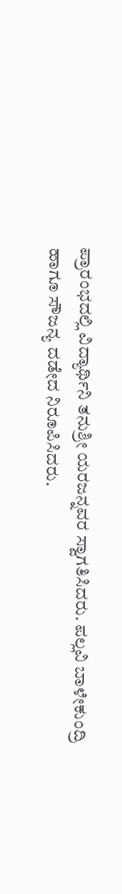ಪ್ರಾರಂಭದಲ್ಲಿ ವಿದ್ಯಾರ್ಥಿನಿ ತನುಶ್ರೀ ಯರಜನ್ನವರ ಸ್ವಾಗತಿಸಿದರು. ಪಲ್ಲವಿ ಬಾಳೇಕುಂದ್ರಿ ಹಾಗೂ ಸೌಜನ್ಯ ದಡೇದ ನಿರೂಪಿಸಿದರು.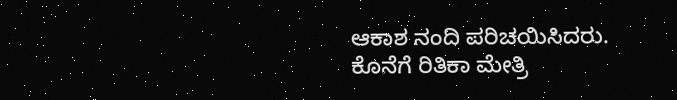ಆಕಾಶ ನಂದಿ ಪರಿಚಯಿಸಿದರು. ಕೊನೆಗೆ ರಿತಿಕಾ ಮೇತ್ರಿ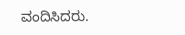ವಂದಿಸಿದರು.